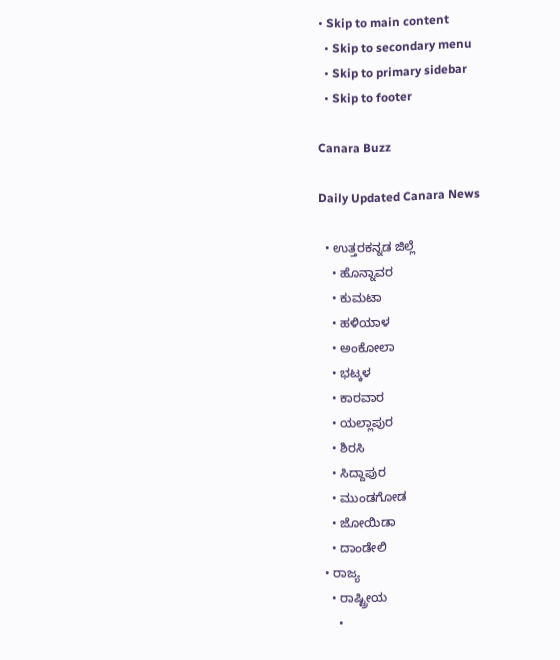• Skip to main content
  • Skip to secondary menu
  • Skip to primary sidebar
  • Skip to footer

Canara Buzz

Daily Updated Canara News

  • ಉತ್ತರಕನ್ನಡ ಜಿಲ್ಲೆ
    • ಹೊನ್ನಾವರ
    • ಕುಮಟಾ
    • ಹಳಿಯಾಳ
    • ಅಂಕೋಲಾ
    • ಭಟ್ಕಳ
    • ಕಾರವಾರ
    • ಯಲ್ಲಾಪುರ
    • ಶಿರಸಿ
    • ಸಿದ್ದಾಪುರ
    • ಮುಂಡಗೋಡ
    • ಜೋಯಿಡಾ
    • ದಾಂಡೇಲಿ
  • ರಾಜ್ಯ
    • ರಾಷ್ಟ್ರೀಯ
      •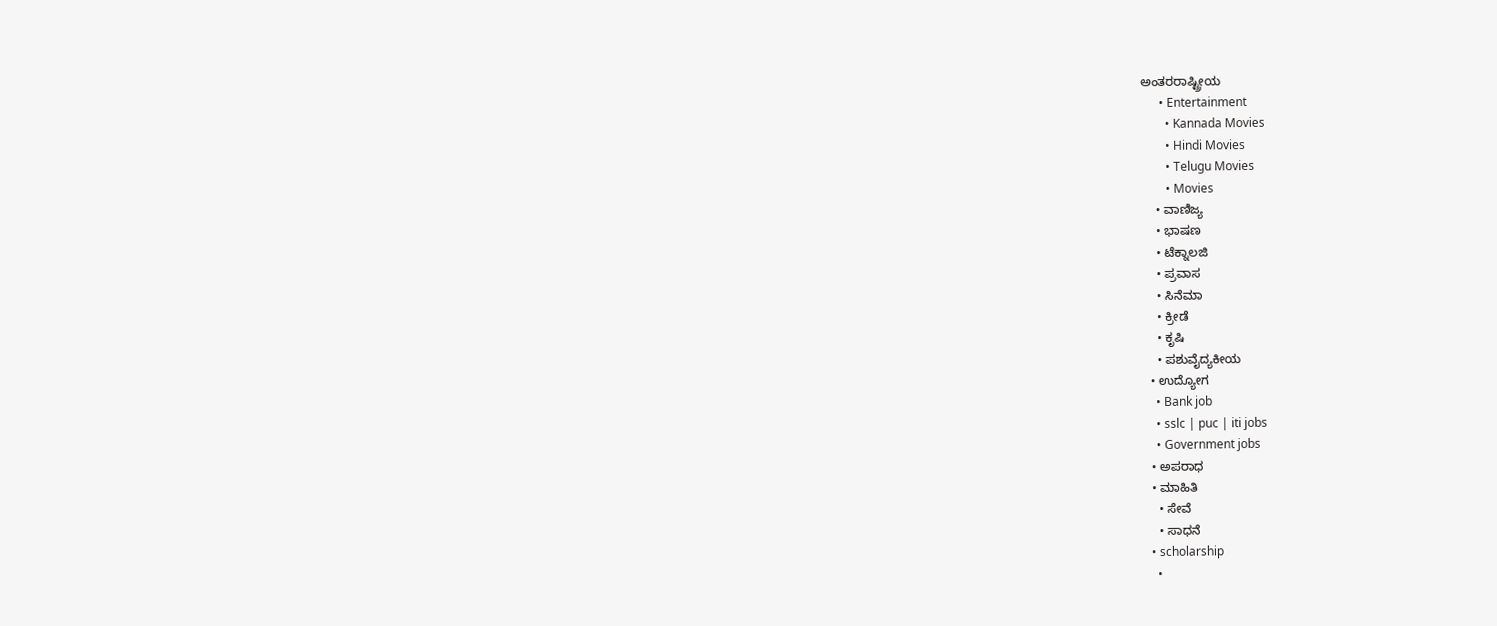ಅಂತರರಾಷ್ಟ್ರೀಯ
      • Entertainment
        • Kannada Movies
        • Hindi Movies
        • Telugu Movies
        • Movies
    • ವಾಣಿಜ್ಯ
    • ಭಾಷಣ
    • ಟೆಕ್ನಾಲಜಿ
    • ಪ್ರವಾಸ
    • ಸಿನೆಮಾ
    • ಕ್ರೀಡೆ
    • ಕೃಷಿ
    • ಪಶುವೈದ್ಯಕೀಯ
  • ಉದ್ಯೋಗ
    • Bank job
    • sslc | puc | iti jobs
    • Government jobs
  • ಅಪರಾಧ
  • ಮಾಹಿತಿ
    • ಸೇವೆ
    • ಸಾಧನೆ
  • scholarship
    •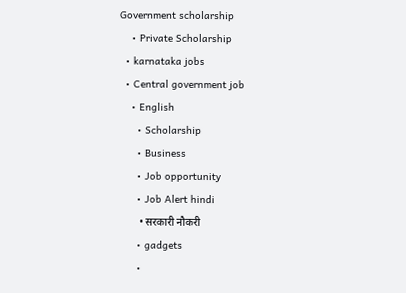Government scholarship
    • Private Scholarship
  • karnataka jobs
  • Central government job
    • English
      • Scholarship
      • Business
      • Job opportunity
      • Job Alert hindi
        • सरकारी नौकरी
      • gadgets
      •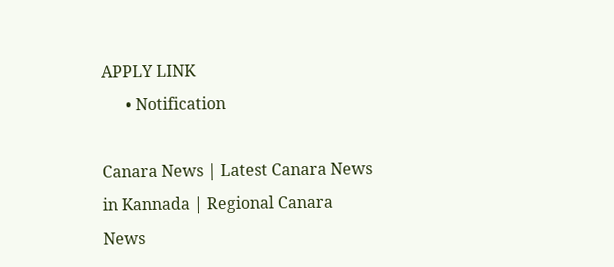APPLY LINK
      • Notification

Canara News | Latest Canara News in Kannada | Regional Canara News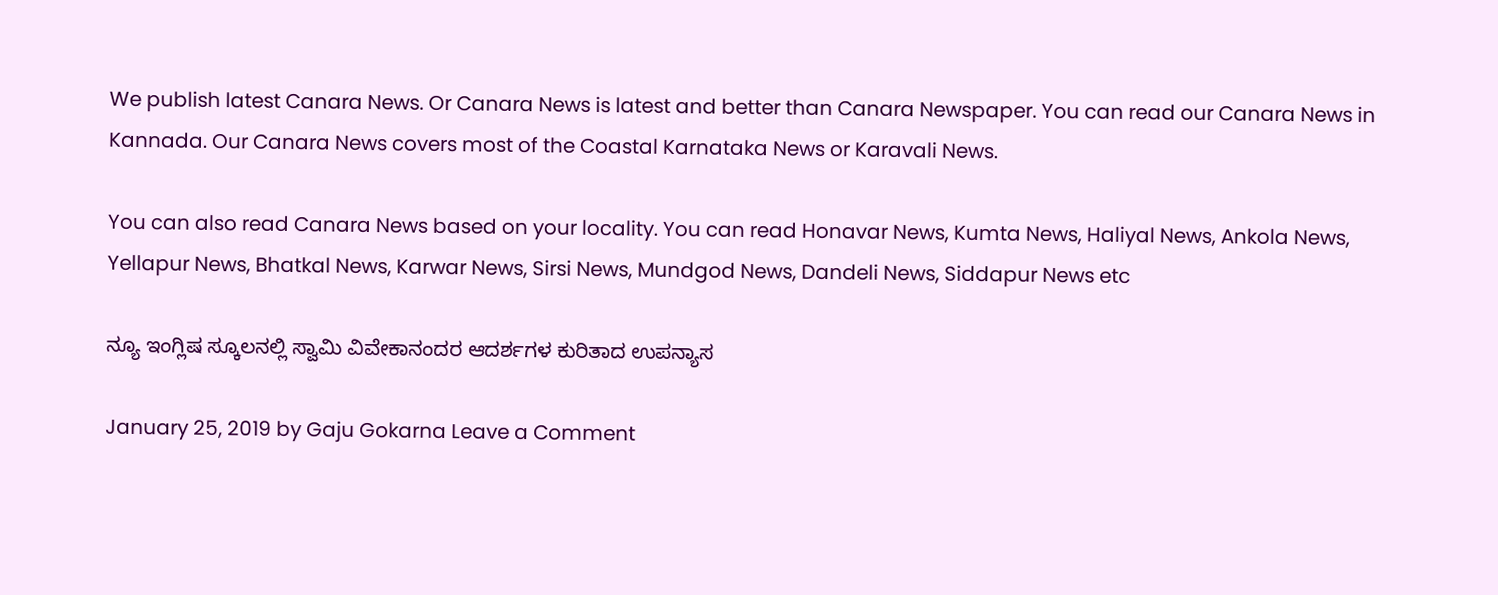We publish latest Canara News. Or Canara News is latest and better than Canara Newspaper. You can read our Canara News in Kannada. Our Canara News covers most of the Coastal Karnataka News or Karavali News.

You can also read Canara News based on your locality. You can read Honavar News, Kumta News, Haliyal News, Ankola News, Yellapur News, Bhatkal News, Karwar News, Sirsi News, Mundgod News, Dandeli News, Siddapur News etc

ನ್ಯೂ ಇಂಗ್ಲಿಷ ಸ್ಕೂಲನಲ್ಲಿ ಸ್ವಾಮಿ ವಿವೇಕಾನಂದರ ಆದರ್ಶಗಳ ಕುರಿತಾದ ಉಪನ್ಯಾಸ

January 25, 2019 by Gaju Gokarna Leave a Comment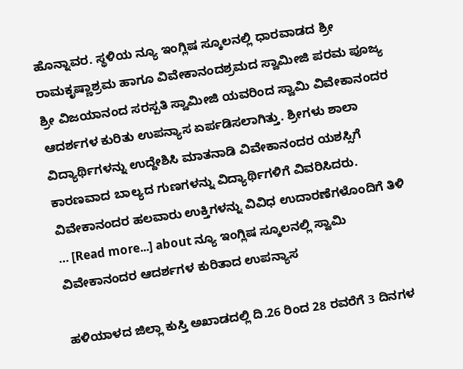ಹೊನ್ನಾವರ. ಸ್ಥಳಿಯ ನ್ಯೂ ಇಂಗ್ಲಿಷ ಸ್ಕೂಲನಲ್ಲಿ ಧಾರವಾಡದ ಶ್ರೀ ರಾಮಕೃಷ್ಣಾಶ್ರಮ ಹಾಗೂ ವಿವೇಕಾನಂದಶ್ರಮದ ಸ್ವಾಮೀಜಿ ಪರಮ ಪೂಜ್ಯ ಶ್ರೀ ವಿಜಯಾನಂದ ಸರಸ್ಪತಿ ಸ್ವಾಮೀಜಿ ಯವರಿಂದ ಸ್ವಾಮಿ ವಿವೇಕಾನಂದರ ಆದರ್ಶಗಳ ಕುರಿತು ಉಪನ್ಯಾಸ ಏರ್ಪಡಿಸಲಾಗಿತ್ತು. ಶ್ರೀಗಳು ಶಾಲಾ ವಿದ್ಯಾರ್ಥಿಗಳನ್ನು ಉದ್ದೇಶಿಸಿ ಮಾತನಾಡಿ ವಿವೇಕಾನಂದರ ಯಶಸ್ಸಿಗೆ ಕಾರಣವಾದ ಬಾಲ್ಯದ ಗುಣಗಳನ್ನು ವಿದ್ಯಾರ್ಥಿಗಳಿಗೆ ವಿವರಿಸಿದರು. ವಿವೇಕಾನಂದರ ಹಲವಾರು ಉಕ್ತಿಗಳನ್ನು ವಿವಿಧ ಉದಾರಣೆಗಳೊಂದಿಗೆ ತಿಳಿ … [Read more...] about ನ್ಯೂ ಇಂಗ್ಲಿಷ ಸ್ಕೂಲನಲ್ಲಿ ಸ್ವಾಮಿ ವಿವೇಕಾನಂದರ ಆದರ್ಶಗಳ ಕುರಿತಾದ ಉಪನ್ಯಾಸ

ಹಳಿಯಾಳದ‌ ಜಿಲ್ಲಾ ಕುಸ್ತಿ ಅಖಾಡದಲ್ಲಿ ದಿ.26 ರಿಂದ 28 ರವರೆಗೆ 3 ದಿನಗಳ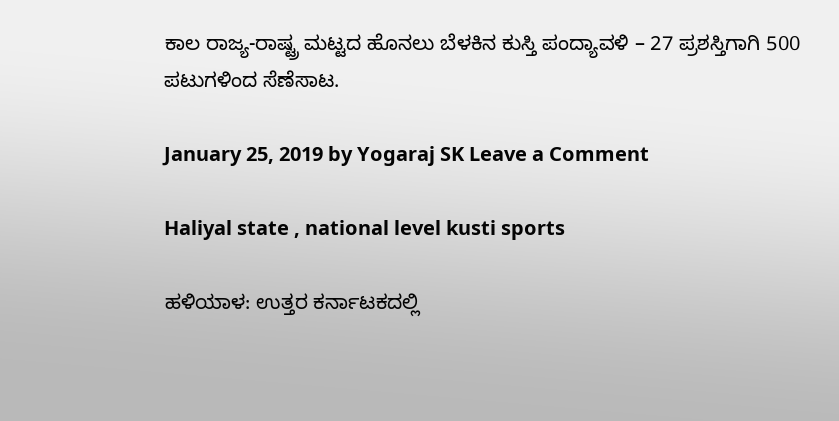ಕಾಲ ರಾಜ್ಯ-ರಾಷ್ಟ್ರ ಮಟ್ಟದ ಹೊನಲು ಬೆಳಕಿನ ಕುಸ್ತಿ ಪಂದ್ಯಾವಳಿ – 27 ಪ್ರಶಸ್ತಿಗಾಗಿ 500 ಪಟುಗಳಿಂದ ಸೆಣೆಸಾಟ‌.

January 25, 2019 by Yogaraj SK Leave a Comment

Haliyal state , national level kusti sports

ಹಳಿಯಾಳ: ಉತ್ತರ ಕರ್ನಾಟಕದಲ್ಲಿ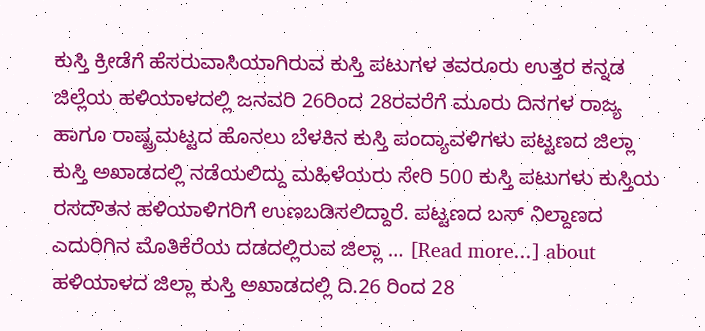ಕುಸ್ತಿ ಕ್ರೀಡೆಗೆ ಹೆಸರುವಾಸಿಯಾಗಿರುವ ಕುಸ್ತಿ ಪಟುಗಳ ತವರೂರು ಉತ್ತರ ಕನ್ನಡ ಜಿಲ್ಲೆಯ ಹಳಿಯಾಳದಲ್ಲಿ ಜನವರಿ 26ರಿಂದ 28ರವರೆಗೆ ಮೂರು ದಿನಗಳ ರಾಜ್ಯ ಹಾಗೂ ರಾಷ್ಟ್ರಮಟ್ಟದ ಹೊನಲು ಬೆಳಕಿನ ಕುಸ್ತಿ ಪಂದ್ಯಾವಳಿಗಳು ಪಟ್ಟಣದ ಜಿಲ್ಲಾ ಕುಸ್ತಿ ಅಖಾಡದಲ್ಲಿ ನಡೆಯಲಿದ್ದು ಮಹಿಳೆಯರು ಸೇರಿ 500 ಕುಸ್ತಿ ಪಟುಗಳು ಕುಸ್ತಿಯ ರಸದೌತನ ಹಳಿಯಾಳಿಗರಿಗೆ ಉಣಬಡಿಸಲಿದ್ದಾರೆ. ಪಟ್ಟಣದ ಬಸ್ ನಿಲ್ದಾಣದ ಎದುರಿಗಿನ ಮೊತಿಕೆರೆಯ ದಡದಲ್ಲಿರುವ ಜಿಲ್ಲಾ … [Read more...] about ಹಳಿಯಾಳದ‌ ಜಿಲ್ಲಾ ಕುಸ್ತಿ ಅಖಾಡದಲ್ಲಿ ದಿ.26 ರಿಂದ 28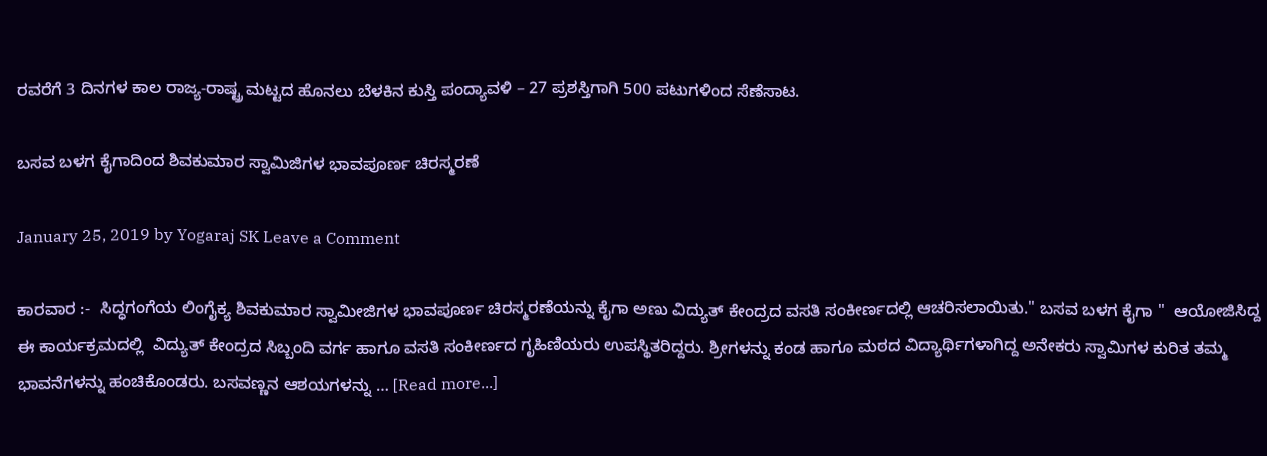ರವರೆಗೆ 3 ದಿನಗಳ ಕಾಲ ರಾಜ್ಯ-ರಾಷ್ಟ್ರ ಮಟ್ಟದ ಹೊನಲು ಬೆಳಕಿನ ಕುಸ್ತಿ ಪಂದ್ಯಾವಳಿ – 27 ಪ್ರಶಸ್ತಿಗಾಗಿ 500 ಪಟುಗಳಿಂದ ಸೆಣೆಸಾಟ‌.

ಬಸವ ಬಳಗ ಕೈಗಾದಿಂದ ಶಿವಕುಮಾರ ಸ್ವಾಮಿಜಿಗಳ ಭಾವಪೂರ್ಣ ಚಿರಸ್ಮರಣೆ

January 25, 2019 by Yogaraj SK Leave a Comment

ಕಾರವಾರ :-  ಸಿದ್ಧಗಂಗೆಯ ಲಿಂಗೈಕ್ಯ ಶಿವಕುಮಾರ ಸ್ವಾಮೀಜಿಗಳ ಭಾವಪೂರ್ಣ ಚಿರಸ್ಮರಣೆಯನ್ನು ಕೈಗಾ ಅಣು ವಿದ್ಯುತ್ ಕೇಂದ್ರದ ವಸತಿ ಸಂಕೀರ್ಣದಲ್ಲಿ ಆಚರಿಸಲಾಯಿತು." ಬಸವ ಬಳಗ ಕೈಗಾ "  ಆಯೋಜಿಸಿದ್ದ ಈ ಕಾರ್ಯಕ್ರಮದಲ್ಲಿ  ವಿದ್ಯುತ್ ಕೇಂದ್ರದ ಸಿಬ್ಬಂದಿ ವರ್ಗ ಹಾಗೂ ವಸತಿ ಸಂಕೀರ್ಣದ ಗೃಹಿಣಿಯರು ಉಪಸ್ಥಿತರಿದ್ದರು. ಶ್ರೀಗಳನ್ನು ಕಂಡ ಹಾಗೂ ಮಠದ ವಿದ್ಯಾರ್ಥಿಗಳಾಗಿದ್ದ ಅನೇಕರು ಸ್ವಾಮಿಗಳ ಕುರಿತ ತಮ್ಮ ಭಾವನೆಗಳನ್ನು ಹಂಚಿಕೊಂಡರು. ಬಸವಣ್ಣನ ಆಶಯಗಳನ್ನು … [Read more...]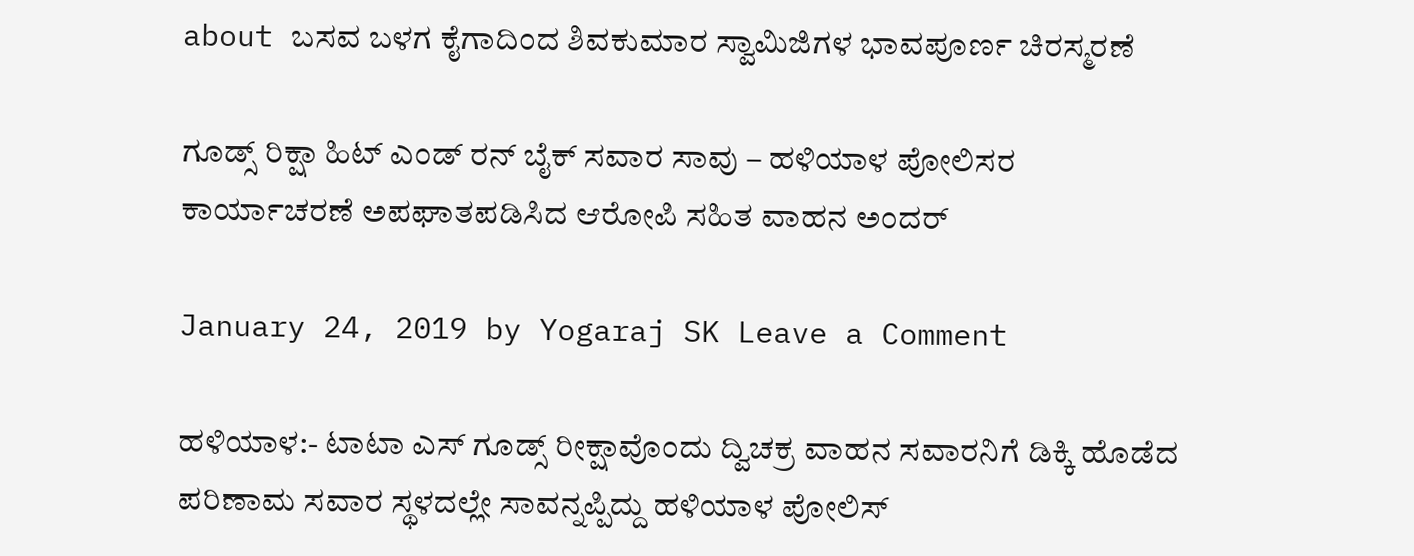about ಬಸವ ಬಳಗ ಕೈಗಾದಿಂದ ಶಿವಕುಮಾರ ಸ್ವಾಮಿಜಿಗಳ ಭಾವಪೂರ್ಣ ಚಿರಸ್ಮರಣೆ

ಗೂಡ್ಸ್ ರಿಕ್ಷಾ ಹಿಟ್ ಎಂಡ್ ರನ್ ಬೈಕ್ ಸವಾರ ಸಾವು – ಹಳಿಯಾಳ ಪೋಲಿಸರ ಕಾರ್ಯಾಚರಣೆ ಅಪಘಾತಪಡಿಸಿದ ಆರೋಪಿ ಸಹಿತ ವಾಹನ ಅಂದರ್

January 24, 2019 by Yogaraj SK Leave a Comment

ಹಳಿಯಾಳ:- ಟಾಟಾ ಎಸ್ ಗೂಡ್ಸ್ ರೀಕ್ಷಾವೊಂದು ದ್ವಿಚಕ್ರ ವಾಹನ ಸವಾರನಿಗೆ ಡಿಕ್ಕಿ ಹೊಡೆದ ಪರಿಣಾಮ ಸವಾರ ಸ್ಥಳದಲ್ಲೇ ಸಾವನ್ನಪ್ಪಿದ್ದು ಹಳಿಯಾಳ ಪೋಲಿಸ್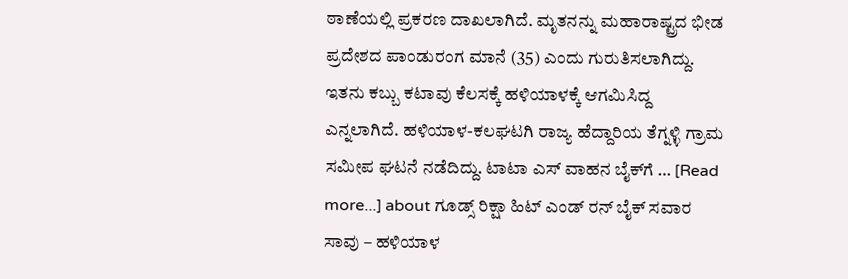ಠಾಣೆಯಲ್ಲಿ ಪ್ರಕರಣ ದಾಖಲಾಗಿದೆ. ಮೃತನನ್ನು ಮಹಾರಾಷ್ಟ್ರದ ಭೀಡ ಪ್ರದೇಶದ ಪಾಂಡುರಂಗ ಮಾನೆ (35) ಎಂದು ಗುರುತಿಸಲಾಗಿದ್ದು. ಇತನು ಕಬ್ಬು ಕಟಾವು ಕೆಲಸಕ್ಕೆ ಹಳಿಯಾಳಕ್ಕೆ ಆಗಮಿಸಿದ್ದ ಎನ್ನಲಾಗಿದೆ. ಹಳಿಯಾಳ-ಕಲಘಟಗಿ ರಾಜ್ಯ ಹೆದ್ದಾರಿಯ ತೆಗ್ನಳ್ಳಿ ಗ್ರಾಮ ಸಮೀಪ ಘಟನೆ ನಡೆದಿದ್ದು. ಟಾಟಾ ಎಸ್ ವಾಹನ ಬೈಕ್‍ಗೆ … [Read more...] about ಗೂಡ್ಸ್ ರಿಕ್ಷಾ ಹಿಟ್ ಎಂಡ್ ರನ್ ಬೈಕ್ ಸವಾರ ಸಾವು – ಹಳಿಯಾಳ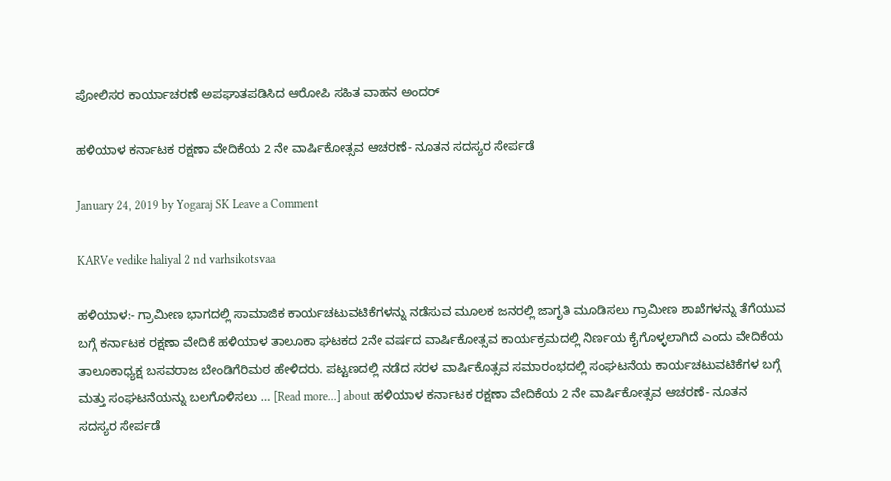ಪೋಲಿಸರ ಕಾರ್ಯಾಚರಣೆ ಅಪಘಾತಪಡಿಸಿದ ಆರೋಪಿ ಸಹಿತ ವಾಹನ ಅಂದರ್

ಹಳಿಯಾಳ ಕರ್ನಾಟಕ‌ ರಕ್ಷಣಾ ವೇದಿಕೆಯ 2 ನೇ ವಾರ್ಷಿಕೋತ್ಸವ ಆಚರಣೆ- ನೂತನ ಸದಸ್ಯರ‌ ಸೇರ್ಪಡೆ

January 24, 2019 by Yogaraj SK Leave a Comment

KARVe vedike haliyal 2 nd varhsikotsvaa

ಹಳಿಯಾಳ:- ಗ್ರಾಮೀಣ ಭಾಗದಲ್ಲಿ ಸಾಮಾಜಿಕ ಕಾರ್ಯಚಟುವಟಿಕೆಗಳನ್ನು ನಡೆಸುವ ಮೂಲಕ ಜನರಲ್ಲಿ ಜಾಗೃತಿ ಮೂಡಿಸಲು ಗ್ರಾಮೀಣ ಶಾಖೆಗಳನ್ನು ತೆಗೆಯುವ ಬಗ್ಗೆ ಕರ್ನಾಟಕ ರಕ್ಷಣಾ ವೇದಿಕೆ ಹಳಿಯಾಳ ತಾಲೂಕಾ ಘಟಕದ 2ನೇ ವರ್ಷದ ವಾರ್ಷಿಕೋತ್ಸವ ಕಾರ್ಯಕ್ರಮದಲ್ಲಿ ನಿರ್ಣಯ ಕೈಗೊಳ್ಳಲಾಗಿದೆ ಎಂದು ವೇದಿಕೆಯ ತಾಲೂಕಾಧ್ಯಕ್ಷ ಬಸವರಾಜ ಬೇಂಡಿಗೆರಿಮಠ ಹೇಳಿದರು. ಪಟ್ಟಣದಲ್ಲಿ ನಡೆದ ಸರಳ ವಾರ್ಷಿಕೊತ್ಸವ ಸಮಾರಂಭದಲ್ಲಿ ಸಂಘಟನೆಯ ಕಾರ್ಯಚಟುವಟಿಕೆಗಳ ಬಗ್ಗೆ ಮತ್ತು ಸಂಘಟನೆಯನ್ನು ಬಲಗೊಳಿಸಲು … [Read more...] about ಹಳಿಯಾಳ ಕರ್ನಾಟಕ‌ ರಕ್ಷಣಾ ವೇದಿಕೆಯ 2 ನೇ ವಾರ್ಷಿಕೋತ್ಸವ ಆಚರಣೆ- ನೂತನ ಸದಸ್ಯರ‌ ಸೇರ್ಪಡೆ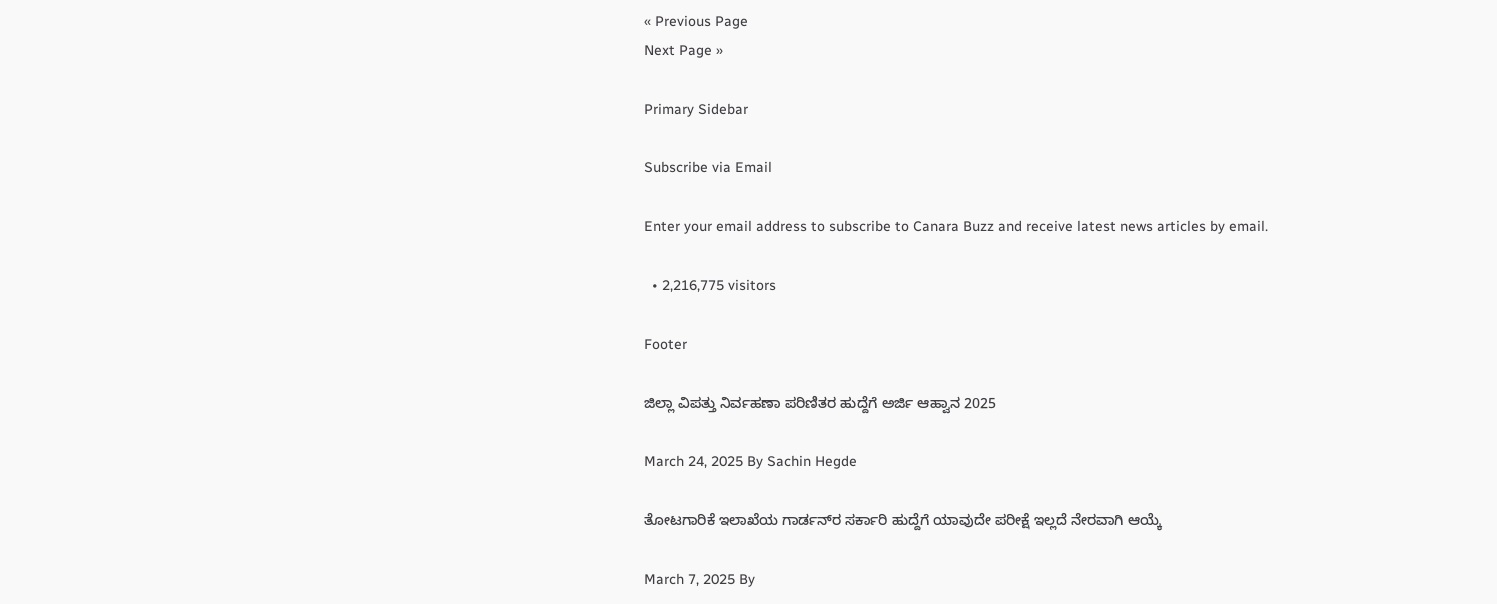« Previous Page
Next Page »

Primary Sidebar

Subscribe via Email

Enter your email address to subscribe to Canara Buzz and receive latest news articles by email.

  • 2,216,775 visitors

Footer

ಜಿಲ್ಲಾ ವಿಪತ್ತು ನಿರ್ವಹಣಾ ಪರಿಣಿತರ ಹುದ್ದೆಗೆ ಅರ್ಜಿ ಆಹ್ವಾನ 2025

March 24, 2025 By Sachin Hegde

ತೋಟಗಾರಿಕೆ ಇಲಾಖೆಯ ಗಾರ್ಡನ್‌ರ ಸರ್ಕಾರಿ ಹುದ್ದೆಗೆ ಯಾವುದೇ ಪರೀಕ್ಷೆ ಇಲ್ಲದೆ ನೇರವಾಗಿ ಆಯ್ಕೆ

March 7, 2025 By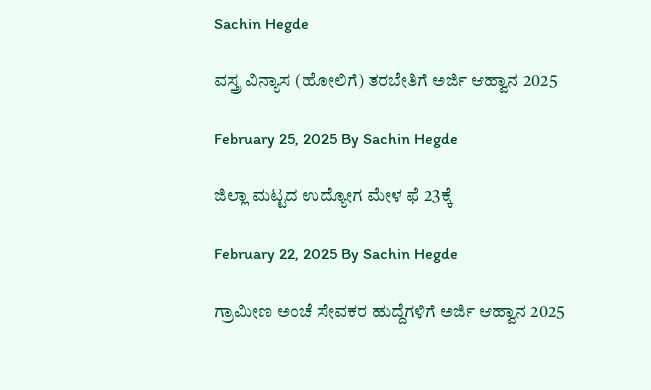Sachin Hegde

ವಸ್ತ್ರ ವಿನ್ಯಾಸ (ಹೋಲಿಗೆ) ತರಬೇತಿಗೆ ಅರ್ಜಿ ಆಹ್ವಾನ 2025

February 25, 2025 By Sachin Hegde

ಜಿಲ್ಲಾ ಮಟ್ಟದ ಉದ್ಯೋಗ ಮೇಳ ಫೆ 23ಕ್ಕೆ

February 22, 2025 By Sachin Hegde

ಗ್ರಾಮೀಣ ಅಂಚೆ ಸೇವಕರ ಹುದ್ದೆಗಳಿಗೆ ಅರ್ಜಿ ಆಹ್ವಾನ 2025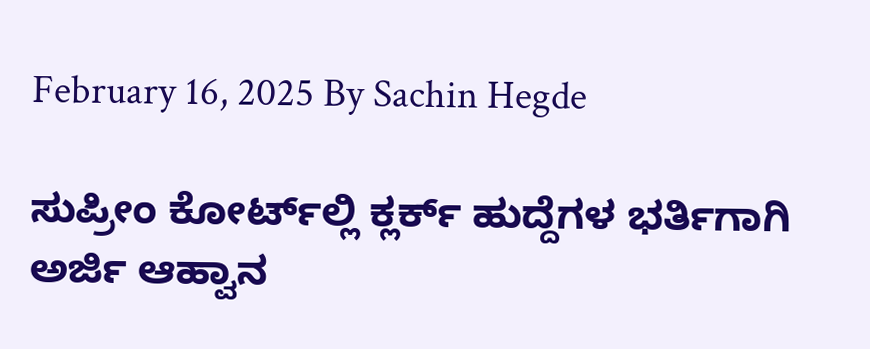February 16, 2025 By Sachin Hegde

ಸುಪ್ರೀಂ ಕೋರ್ಟ್‌ಲ್ಲಿ ಕ್ಲರ್ಕ್ ಹುದ್ದೆಗಳ ಭರ್ತಿಗಾಗಿ ಅರ್ಜಿ ಆಹ್ವಾನ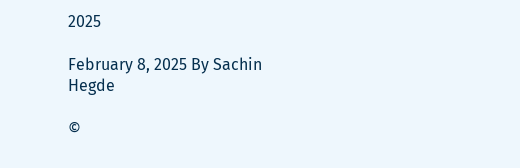2025

February 8, 2025 By Sachin Hegde

©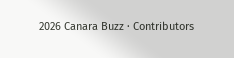2026 Canara Buzz · Contributors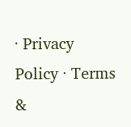· Privacy Policy · Terms &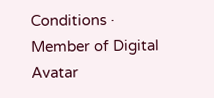Conditions · Member of Digital Avatar